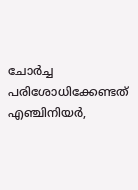ചോര്‍ച്ച പരിശോധിക്കേണ്ടത് എഞ്ചിനിയര്‍,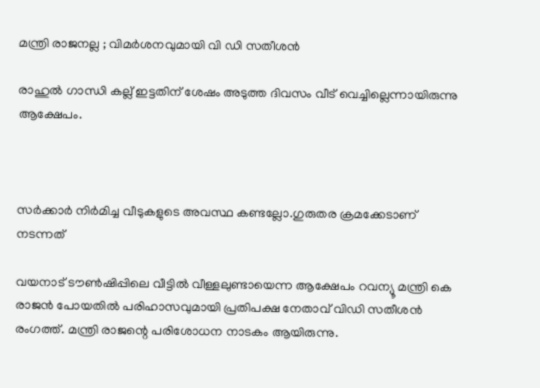മന്ത്രി രാജനല്ല ; വിമര്‍ശനവുമായി വി ഡി സതീശന്‍

രാഹുല്‍ ഗാന്ധി കല്ല് ഇട്ടതിന് ശേഷം അടുത്ത ദിവസം വീട് വെച്ചില്ലെന്നായിരുന്നു ആക്ഷേപം.



സര്‍ക്കാര്‍ നിര്‍മിച്ച വീടുകളുടെ അവസ്ഥ കണ്ടല്ലോ.ഗുരുതര ക്രമക്കേടാണ്  നടന്നത്

വയനാട് ടൗണ്‍ഷിപ്പിലെ വീട്ടില്‍ വീള്ളലുണ്ടായെന്ന ആക്ഷേപം റവന്യൂ മന്ത്രി കെ രാജന്‍ പോയതില്‍ പരിഹാസവുമായി പ്രതിപക്ഷ നേതാവ് വിഡി സതീശന്‍ രംഗത്ത്. മന്ത്രി രാജന്റെ പരിശോധന നാടകം ആയിരുന്നു.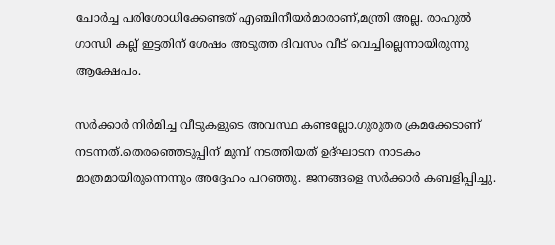ചോര്‍ച്ച പരിശോധിക്കേണ്ടത് എഞ്ചിനീയര്‍മാരാണ്,മന്ത്രി അല്ല. രാഹുല്‍ ഗാന്ധി കല്ല് ഇട്ടതിന് ശേഷം അടുത്ത ദിവസം വീട് വെച്ചില്ലെന്നായിരുന്നു ആക്ഷേപം.

സര്‍ക്കാര്‍ നിര്‍മിച്ച വീടുകളുടെ അവസ്ഥ കണ്ടല്ലോ.ഗുരുതര ക്രമക്കേടാണ്  നടന്നത്.തെരഞ്ഞെടുപ്പിന് മുമ്പ് നടത്തിയത് ഉദ്ഘാടന നാടകം മാത്രമായിരുന്നെന്നും അദ്ദേഹം പറഞ്ഞു. ജനങ്ങളെ സര്‍ക്കാര്‍ കബളിപ്പിച്ചു.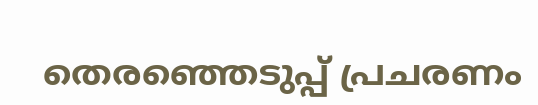തെരഞ്ഞെടുപ്പ് പ്രചരണം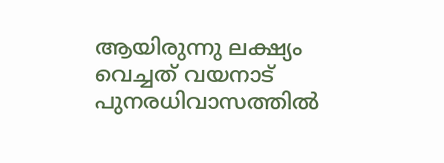ആയിരുന്നു ലക്ഷ്യം വെച്ചത് വയനാട് പുനരധിവാസത്തില്‍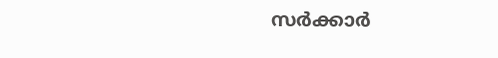സര്‍ക്കാര്‍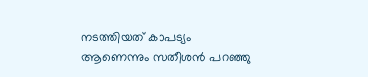നടത്തിയത് കാപട്യം ആണെന്നും സതീശന്‍ പറഞ്ഞു